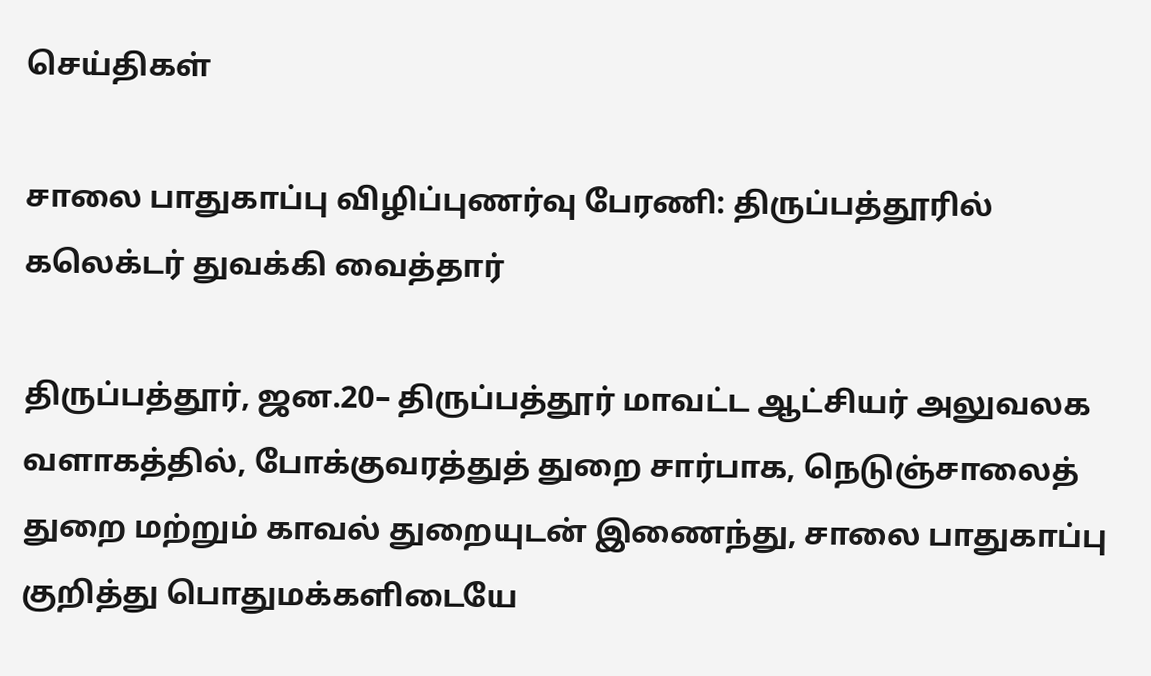செய்திகள்

சாலை பாதுகாப்பு விழிப்புணர்வு பேரணி: திருப்பத்தூரில் கலெக்டர் துவக்கி வைத்தார்

திருப்பத்தூர், ஜன.20– திருப்பத்தூர் மாவட்ட ஆட்சியர் அலுவலக வளாகத்தில், போக்குவரத்துத் துறை சார்பாக, நெடுஞ்சாலைத் துறை மற்றும் காவல் துறையுடன் இணைந்து, சாலை பாதுகாப்பு குறித்து பொதுமக்களிடையே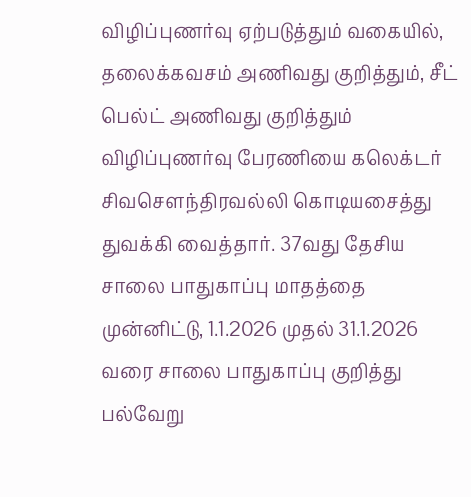விழிப்புணர்வு ஏற்படுத்தும் வகையில், தலைக்கவசம் அணிவது குறித்தும், சீட் பெல்ட் அணிவது குறித்தும் விழிப்புணர்வு பேரணியை கலெக்டர் சிவசௌந்திரவல்லி கொடியசைத்து துவக்கி வைத்தார். 37வது தேசிய சாலை பாதுகாப்பு மாதத்தை முன்னிட்டு, 1.1.2026 முதல் 31.1.2026 வரை சாலை பாதுகாப்பு குறித்து பல்வேறு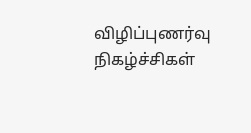விழிப்புணர்வு நிகழ்ச்சிகள்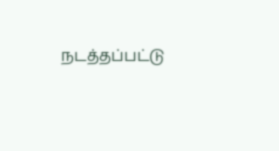நடத்தப்பட்டு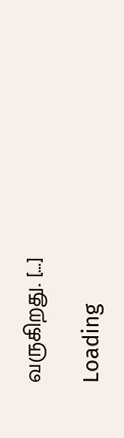வருகிறது. […]

Loading